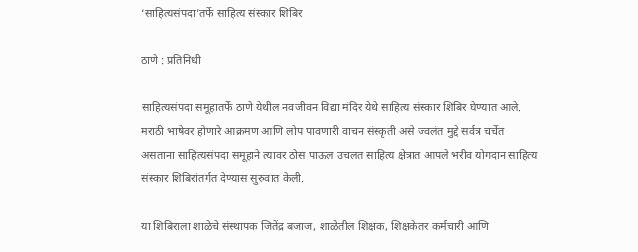‘साहित्यसंपदा’तर्फे साहित्य संस्कार शिबिर

ठाणे : प्रतिनिधी

साहित्यसंपदा समूहातर्फे ठाणे येथील नवजीवन विद्या मंदिर येथे साहित्य संस्कार शिबिर घेण्यात आले. मराठी भाषेवर होणारे आक्रमण आणि लोप पावणारी वाचन संस्कृती असे ज्वलंत मुद्दे सर्वत्र चर्चेत असताना साहित्यसंपदा समूहाने त्यावर ठोस पाऊल उचलत साहित्य क्षेत्रात आपले भरीव योगदान साहित्य संस्कार शिबिरांतर्गत देण्यास सुरुवात केली.

या शिबिराला शाळेचे संस्थापक जितेंद्र बजाज, शाळेतील शिक्षक, शिक्षकेतर कर्मचारी आणि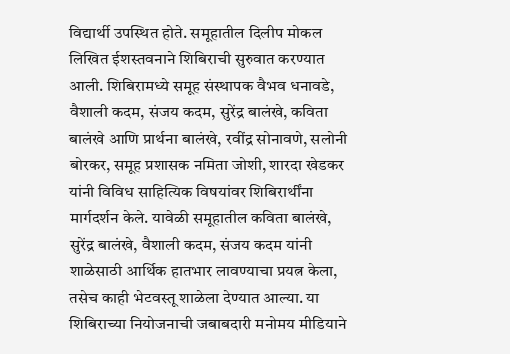विद्यार्थी उपस्थित होते. समूहातील दिलीप मोकल लिखित ईशस्तवनाने शिबिराची सुरुवात करण्यात आली. शिबिरामध्ये समूह संस्थापक वैभव धनावडे, वैशाली कदम, संजय कदम, सुरेंद्र बालंखे, कविता बालंखे आणि प्रार्थना बालंखे, रवींद्र सोनावणे, सलोनी बोरकर, समूह प्रशासक नमिता जोशी, शारदा खेडकर यांनी विविध साहित्यिक विषयांवर शिबिरार्थींना मार्गदर्शन केले. यावेळी समूहातील कविता बालंखे, सुरेंद्र बालंखे, वैशाली कदम, संजय कदम यांनी शाळेसाठी आर्थिक हातभार लावण्याचा प्रयत्न केला, तसेच काही भेटवस्तू शाळेला देण्यात आल्या. या शिबिराच्या नियोजनाची जबाबदारी मनोमय मीडियाने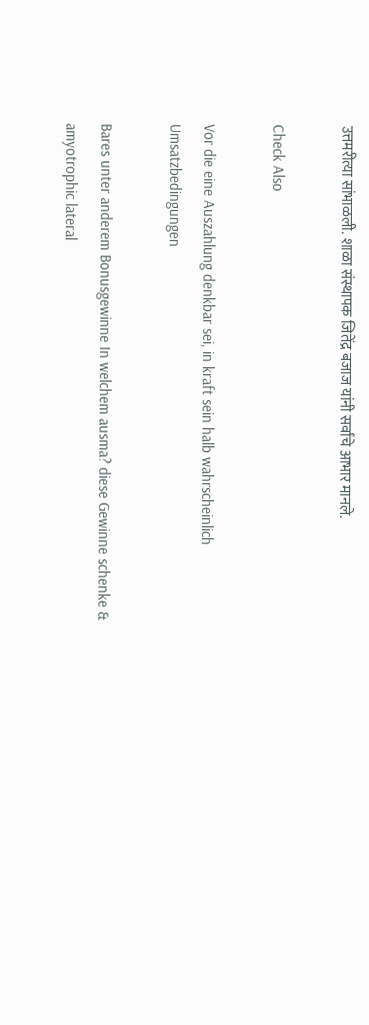उत्तमरीत्या सांभाळली. शाळा संस्थापक जितेंद्र बजाज यांनी सर्वांचे आभार मानले.

Check Also

Vor die eine Auszahlung denkbar sei, in kraft sein halb wahrscheinlich Umsatzbedingungen

Bares unter anderem Bonusgewinne In welchem ausma? diese Gewinne schenke & amyotrophic lateral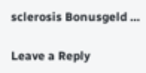sclerosis Bonusgeld …

Leave a Reply